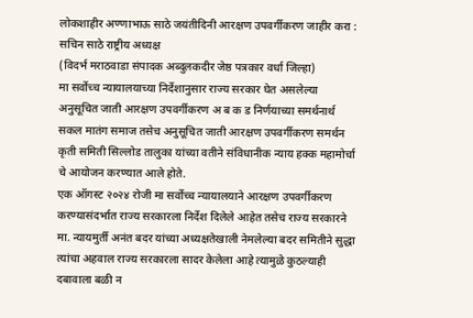लोकशाहीर अण्णाभाऊ साठे जयंतीदिनी आरक्षण उपवर्गीकरण जाहीर करा : सचिन साठे राष्ट्रीय अध्यक्ष
(विदर्भ मराठवाडा संपादक अब्दुलकदीर जेष्ठ पत्रकार वर्धा जिल्हा)
मा सर्वोच्च न्यायालयाच्या निर्देशानुसार राज्य सरकार घेत असलेल्या अनुसूचित जाती आरक्षण उपवर्गीकरण अ ब क ड निर्णयाच्या समर्थनार्थ सकल मातंग समाज तसेच अनुसूचित जाती आरक्षण उपवर्गीकरण समर्थन कृती समिती सिल्लोड तालुका यांच्या वतीने संविधानीक न्याय हक्क महामोर्चा चे आयोजन करण्यात आले होते.
एक ऑगस्ट २०२४ रोजी मा सर्वोच्च न्यायालयाने आरक्षण उपवर्गीकरण करण्यासंदर्भात राज्य सरकारला निर्देश दिलेले आहेत तसेच राज्य सरकारने मा. न्यायमुर्ती अनंत बदर यांच्या अध्यक्षतेखाली नेमलेल्या बदर समितीने सुद्धा त्यांचा अहवाल राज्य सरकारला सादर केलेला आहे त्यामुळे कुठल्याही दबावाला बळी न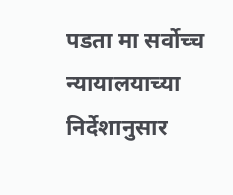पडता मा सर्वोच्च न्यायालयाच्या निर्देशानुसार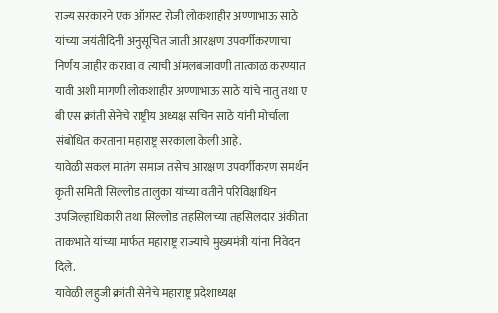राज्य सरकारने एक ऑगस्ट रोजी लोकशाहीर अण्णाभाऊ साठे यांच्या जयंतीदिनी अनुसूचित जाती आरक्षण उपवर्गीकरणाचा निर्णय जाहीर करावा व त्याची अंमलबजावणी तात्काळ करण्यात यावी अशी मागणी लोकशाहीर अण्णाभाऊ साठे यांचे नातु तथा ए बी एस क्रांती सेनेचे राष्ट्रीय अध्यक्ष सचिन साठे यांनी मोर्चाला संबोधित करताना महाराष्ट्र सरकाला केली आहे.
यावेळी सकल मातंग समाज तसेच आरक्षण उपवर्गीकरण समर्थन कृती समिती सिल्लोड तालुका यांच्या वतीने परिविक्षाधिन उपजिल्हाधिकारी तथा सिल्लोड तहसिलच्या तहसिलदार अंकीता ताकभाते यांच्या मार्फत महाराष्ट्र राज्याचे मुख्यमंत्री यांना निवेदन दिले.
यावेळी लहुजी क्रांती सेनेचे महाराष्ट्र प्रदेशाध्यक्ष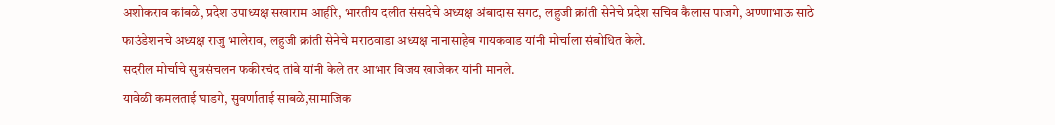अशोकराव कांबळे, प्रदेश उपाध्यक्ष सखाराम आहीरे, भारतीय दलीत संसदेचे अध्यक्ष अंबादास सगट, लहुजी क्रांती सेनेचे प्रदेश सचिव कैलास पाजगे, अण्णाभाऊ साठे फाउंडेशनचे अध्यक्ष राजु भालेराव, लहुजी क्रांती सेनेचे मराठवाडा अध्यक्ष नानासाहेब गायकवाड यांनी मोर्चाला संबोधित केले.
सदरील मोर्चाचे सुत्रसंचलन फकीरचंद तांबे यांनी केले तर आभार विजय खाजेकर यांनी मानले.
यावेळी कमलताई घाडगे, सुवर्णाताई साबळे,सामाजिक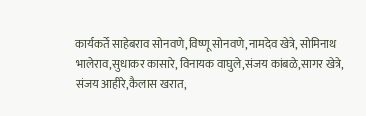कार्यकर्ते साहेबराव सोनवणे,विष्णू सोनवणे,नामदेव खेत्रे, सोमिनाथ भालेराव,सुधाकर कासारे, विनायक वाघुले,संजय कांबळे,सागर खेत्रे, संजय आहीरे,कैलास खरात,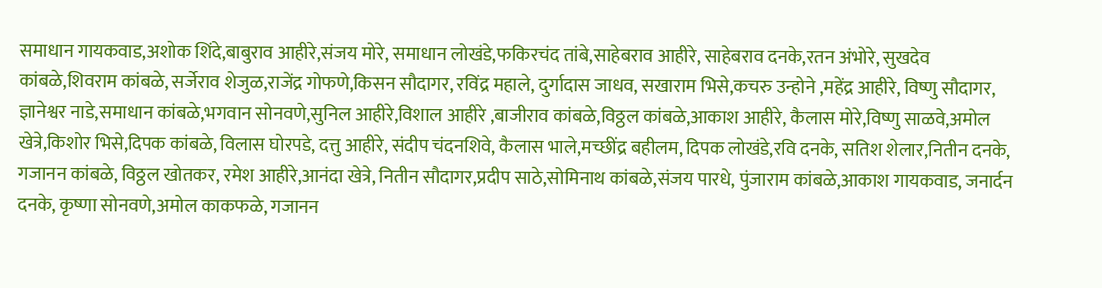समाधान गायकवाड,अशोक शिंदे,बाबुराव आहीरे,संजय मोरे, समाधान लोखंडे,फकिरचंद तांबे,साहेबराव आहीरे, साहेबराव दनके,रतन अंभोरे, सुखदेव कांबळे,शिवराम कांबळे, सर्जेराव शेजुळ,राजेंद्र गोफणे,किसन सौदागर, रविंद्र महाले, दुर्गादास जाधव, सखाराम भिसे,कचरु उन्होने ,महेंद्र आहीरे, विष्णु सौदागर, ज्ञानेश्वर नाडे,समाधान कांबळे,भगवान सोनवणे,सुनिल आहीरे,विशाल आहीरे ,बाजीराव कांबळे,विठ्ठल कांबळे,आकाश आहीरे, कैलास मोरे,विष्णु साळवे,अमोल खेत्रे,किशोर भिसे,दिपक कांबळे, विलास घोरपडे, दत्तु आहीरे, संदीप चंदनशिवे, कैलास भाले,मच्छींद्र बहीलम, दिपक लोखंडे,रवि दनके, सतिश शेलार,नितीन दनके, गजानन कांबळे, विठ्ठल खोतकर, रमेश आहीरे,आनंदा खेत्रे, नितीन सौदागर,प्रदीप साठे,सोमिनाथ कांबळे,संजय पारधे, पुंजाराम कांबळे,आकाश गायकवाड, जनार्दन दनके, कृष्णा सोनवणे,अमोल काकफळे, गजानन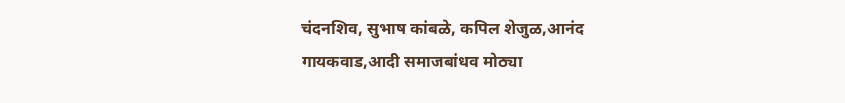चंदनशिव, सुभाष कांबळे, कपिल शेजुळ,आनंद गायकवाड,आदी समाजबांधव मोठ्या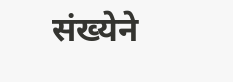संख्येने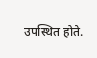उपस्थित होते.